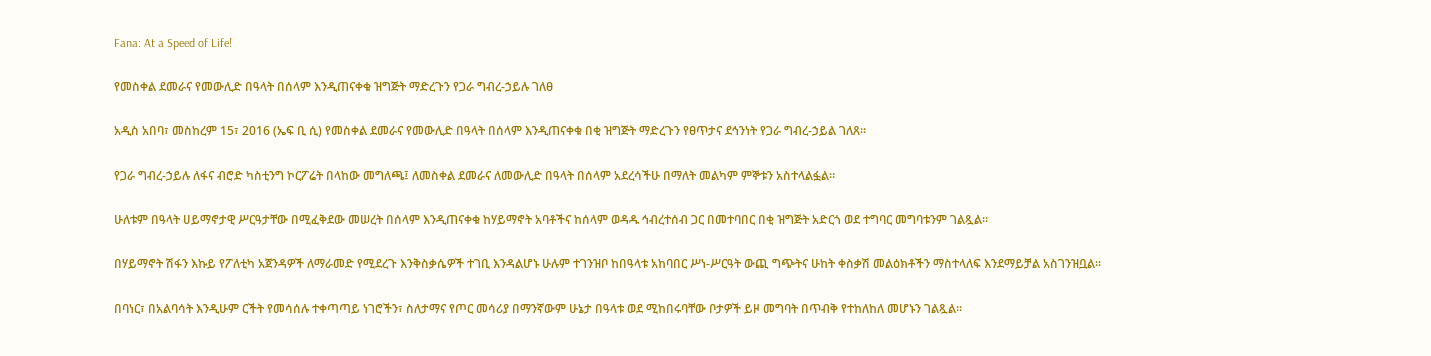Fana: At a Speed of Life!

የመስቀል ደመራና የመውሊድ በዓላት በሰላም እንዲጠናቀቁ ዝግጅት ማድረጉን የጋራ ግብረ-ኃይሉ ገለፀ

አዲስ አበባ፣ መስከረም 15፣ 2016 (ኤፍ ቢ ሲ) የመስቀል ደመራና የመውሊድ በዓላት በሰላም እንዲጠናቀቁ በቂ ዝግጅት ማድረጉን የፀጥታና ደኅንነት የጋራ ግብረ-ኃይል ገለጸ፡፡

የጋራ ግብረ-ኃይሉ ለፋና ብሮድ ካስቲንግ ኮርፖሬት በላከው መግለጫ፤ ለመስቀል ደመራና ለመውሊድ በዓላት በሰላም አደረሳችሁ በማለት መልካም ምኞቱን አስተላልፏል።

ሁለቱም በዓላት ሀይማኖታዊ ሥርዓታቸው በሚፈቅደው መሠረት በሰላም እንዲጠናቀቁ ከሃይማኖት አባቶችና ከሰላም ወዳዱ ኅብረተሰብ ጋር በመተባበር በቂ ዝግጅት አድርጎ ወደ ተግባር መግባቱንም ገልጿል።

በሃይማኖት ሽፋን እኩይ የፖለቲካ አጀንዳዎች ለማራመድ የሚደረጉ እንቅስቃሴዎች ተገቢ እንዳልሆኑ ሁሉም ተገንዝቦ ከበዓላቱ አከባበር ሥነ-ሥርዓት ውጪ ግጭትና ሁከት ቀስቃሽ መልዕክቶችን ማስተላለፍ እንደማይቻል አስገንዝቧል፡፡

በባነር፣ በአልባሳት እንዲሁም ርችት የመሳሰሉ ተቀጣጣይ ነገሮችን፣ ስለታማና የጦር መሳሪያ በማንኛውም ሁኔታ በዓላቱ ወደ ሚከበሩባቸው ቦታዎች ይዞ መግባት በጥብቅ የተከለከለ መሆኑን ገልጿል፡፡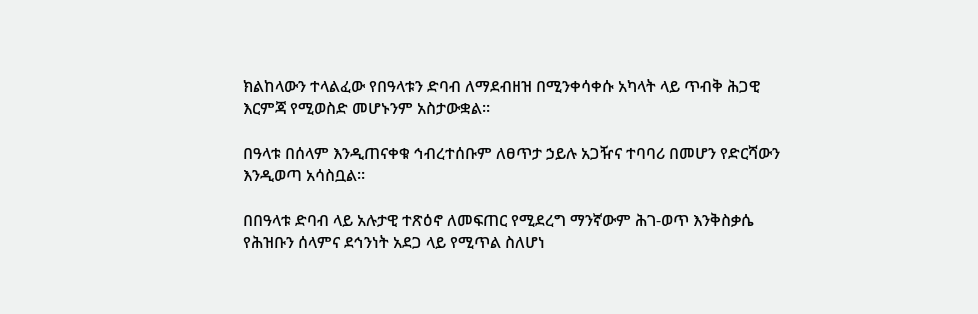ክልከላውን ተላልፈው የበዓላቱን ድባብ ለማደብዘዝ በሚንቀሳቀሱ አካላት ላይ ጥብቅ ሕጋዊ እርምጃ የሚወስድ መሆኑንም አስታውቋል።

በዓላቱ በሰላም እንዲጠናቀቁ ኅብረተሰቡም ለፀጥታ ኃይሉ አጋዥና ተባባሪ በመሆን የድርሻውን እንዲወጣ አሳስቧል።

በበዓላቱ ድባብ ላይ አሉታዊ ተጽዕኖ ለመፍጠር የሚደረግ ማንኛውም ሕገ-ወጥ እንቅስቃሴ የሕዝቡን ሰላምና ደኅንነት አደጋ ላይ የሚጥል ስለሆነ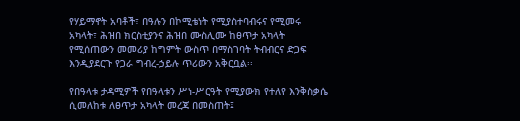የሃይማኖት አባቶች፣ በዓሉን በኮሚቴነት የሚያስተባብሩና የሚመሩ አካላት፣ ሕዝበ ክርስቲያንና ሕዝበ ሙስሊሙ ከፀጥታ አካላት የሚሰጠውን መመሪያ ከግምት ውስጥ በማስገባት ትብብርና ድጋፍ እንዲያደርጉ የጋራ ግብረ-ኃይሉ ጥሪውን አቅርቧል፡፡

የበዓላቱ ታዳሚዎች የበዓላቱን ሥነ-ሥርዓት የሚያውክ የተለየ እንቅስቃሴ ሲመለከቱ ለፀጥታ አካላት መረጃ በመስጠት፤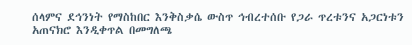ሰላምና ደኅንነት የማስከበር እንቅስቃሴ ውስጥ ኅብረተሰቡ የጋራ ጥረቱንና አጋርነቱን አጠናክሮ እንዲቀጥል በመግለጫ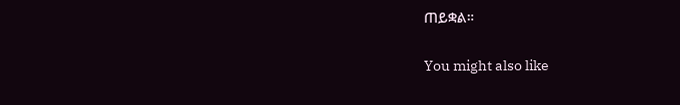ጠይቋል።

You might also like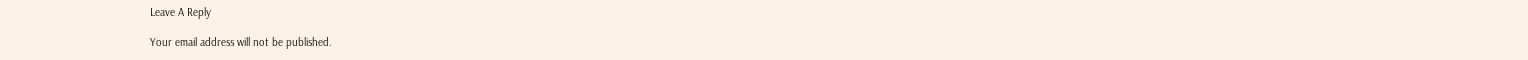Leave A Reply

Your email address will not be published.